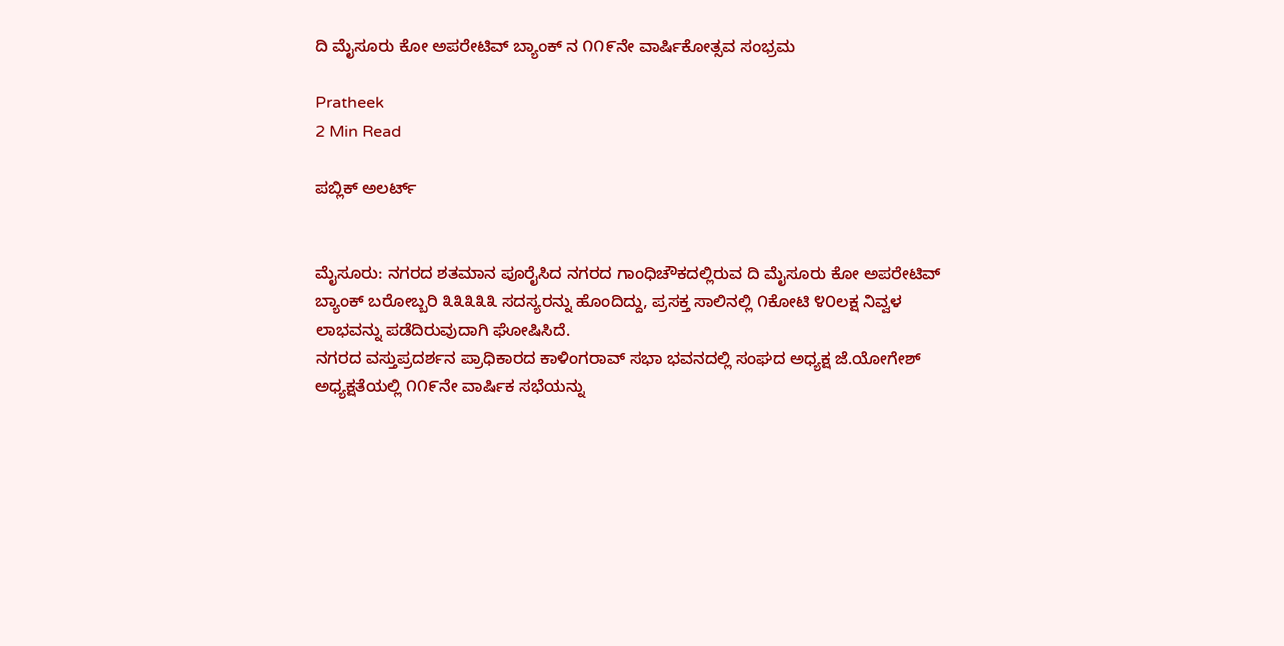ದಿ ಮೈಸೂರು ಕೋ ಅಪರೇಟಿವ್‌ ಬ್ಯಾಂಕ್‌ ನ ೧೧೯ನೇ ವಾರ್ಷಿಕೋತ್ಸವ ಸಂಭ್ರಮ

Pratheek
2 Min Read

ಪಬ್ಲಿಕ್ ಅಲರ್ಟ್


ಮೈಸೂರು: ನಗರದ ಶತಮಾನ ಪೂರೈಸಿದ ನಗರದ ಗಾಂಧಿಚೌಕದಲ್ಲಿರುವ ದಿ ಮೈಸೂರು ಕೋ ಅಪರೇಟಿವ್‌ ಬ್ಯಾಂಕ್‌ ಬರೋಬ್ಬರಿ ೩೩೩೩೩ ಸದಸ್ಯರನ್ನು ಹೊಂದಿದ್ದು, ಪ್ರಸಕ್ತ ಸಾಲಿನಲ್ಲಿ ೧ಕೋಟಿ ೪೦ಲಕ್ಷ ನಿವ್ವಳ ಲಾಭವನ್ನು ಪಡೆದಿರುವುದಾಗಿ ಘೋಷಿಸಿದೆ.
ನಗರದ ವಸ್ತುಪ್ರದರ್ಶನ ಪ್ರಾಧಿಕಾರದ ಕಾಳಿಂಗರಾವ್‌ ಸಭಾ ಭವನದಲ್ಲಿ ಸಂಘದ ಅಧ್ಯಕ್ಷ ಜೆ.ಯೋಗೇಶ್‌ ಅಧ್ಯಕ್ಷತೆಯಲ್ಲಿ ೧೧೯ನೇ ವಾರ್ಷಿಕ ಸಭೆಯನ್ನು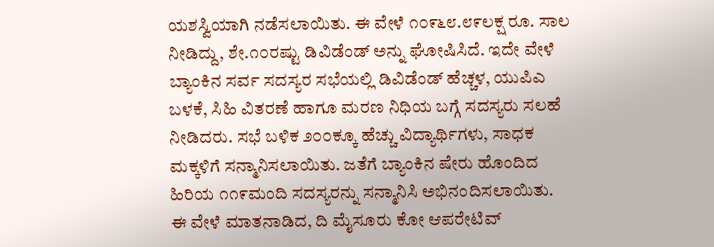ಯಶಸ್ವಿಯಾಗಿ ನಡೆಸಲಾಯಿತು. ಈ ವೇಳೆ ೧೦೯೬೮.೮೯ಲಕ್ಷ ರೂ. ಸಾಲ ನೀಡಿದ್ದು, ಶೇ.೧೦ರಷ್ಟು ಡಿವಿಡೆಂಡ್‌ ಅನ್ನು ಘೋಷಿಸಿದೆ. ಇದೇ ವೇಳೆ ಬ್ಯಾಂಕಿನ ಸರ್ವ ಸದಸ್ಯರ ಸಭೆಯಲ್ಲಿ ಡಿವಿಡೆಂಡ್‌ ಹೆಚ್ಚಳ, ಯುಪಿಎ ಬಳಕೆ, ಸಿಹಿ ವಿತರಣೆ ಹಾಗೂ ಮರಣ ನಿಧಿಯ ಬಗ್ಗೆ ಸದಸ್ಯರು ಸಲಹೆ ನೀಡಿದರು. ಸಭೆ ಬಳಿಕ ೨೦೦ಕ್ಕೂ ಹೆಚ್ಚು ವಿದ್ಯಾರ್ಥಿಗಳು, ಸಾಧಕ ಮಕ್ಕಳಿಗೆ ಸನ್ಮಾನಿಸಲಾಯಿತು. ಜತೆಗೆ ಬ್ಯಾಂಕಿನ ಷೇರು ಹೊಂದಿದ ಹಿರಿಯ ೧೧೯ಮಂದಿ ಸದಸ್ಯರನ್ನು ಸನ್ಮಾನಿಸಿ ಅಭಿನಂದಿಸಲಾಯಿತು.
ಈ ವೇಳೆ ಮಾತನಾಡಿದ, ದಿ ಮೈಸೂರು ಕೋ ಆಪರೇಟಿವ್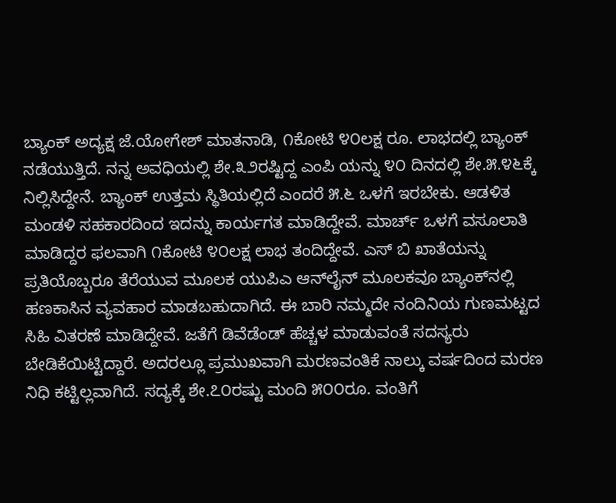ಬ್ಯಾಂಕ್ ಅದ್ಯಕ್ಷ ಜೆ.ಯೋಗೇಶ್ ಮಾತನಾಡಿ, ೧ಕೋಟಿ ೪೦ಲಕ್ಷ ರೂ. ಲಾಭದಲ್ಲಿ ಬ್ಯಾಂಕ್‌ ನಡೆಯುತ್ತಿದೆ. ನನ್ನ ಅವಧಿಯಲ್ಲಿ ಶೇ.೩೨ರಷ್ಟಿದ್ದ ಎಂಪಿ ಯನ್ನು ೪೦ ದಿನದಲ್ಲಿ ಶೇ.೫.೪೬ಕ್ಕೆ ನಿಲ್ಲಿಸಿದ್ದೇನೆ. ಬ್ಯಾಂಕ್‌ ಉತ್ತಮ ಸ್ಥಿತಿಯಲ್ಲಿದೆ ಎಂದರೆ ೫.೬ ಒಳಗೆ ಇರಬೇಕು. ಆಡಳಿತ ಮಂಡಳಿ ಸಹಕಾರದಿಂದ ಇದನ್ನು ಕಾರ್ಯಗತ ಮಾಡಿದ್ದೇವೆ. ಮಾರ್ಚ್‌ ಒಳಗೆ ವಸೂಲಾತಿ ಮಾಡಿದ್ದರ ಫಲವಾಗಿ ೧ಕೋಟಿ ೪೦ಲಕ್ಷ ಲಾಭ ತಂದಿದ್ದೇವೆ. ಎಸ್‌ ಬಿ ಖಾತೆಯನ್ನು ಪ್ರತಿಯೊಬ್ಬರೂ ತೆರೆಯುವ ಮೂಲಕ ಯುಪಿಎ ಆನ್‌ಲೈನ್‌ ಮೂಲಕವೂ ಬ್ಯಾಂಕ್‌ನಲ್ಲಿ ಹಣಕಾಸಿನ ವ್ಯವಹಾರ ಮಾಡಬಹುದಾಗಿದೆ. ಈ ಬಾರಿ ನಮ್ಮದೇ ನಂದಿನಿಯ ಗುಣಮಟ್ಟದ ಸಿಹಿ ವಿತರಣೆ ಮಾಡಿದ್ದೇವೆ. ಜತೆಗೆ ಡಿವೆಡೆಂಡ್‌ ಹೆಚ್ಚಳ ಮಾಡುವಂತೆ ಸದಸ್ಯರು ಬೇಡಿಕೆಯಿಟ್ಟಿದ್ದಾರೆ. ಅದರಲ್ಲೂ ಪ್ರಮುಖವಾಗಿ ಮರಣವಂತಿಕೆ ನಾಲ್ಕು ವರ್ಷದಿಂದ ಮರಣ ನಿಧಿ ಕಟ್ಟಿಲ್ಲವಾಗಿದೆ. ಸದ್ಯಕ್ಕೆ ಶೇ.೭೦ರಷ್ಟು ಮಂದಿ ೫೦೦ರೂ. ವಂತಿಗೆ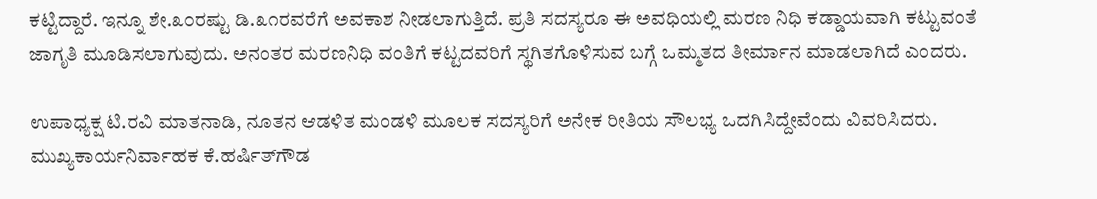ಕಟ್ಟಿದ್ದಾರೆ. ಇನ್ನೂ ಶೇ.೩೦ರಷ್ಟು ಡಿ.೩೧ರವರೆಗೆ ಅವಕಾಶ ನೀಡಲಾಗುತ್ತಿದೆ. ಪ್ರತಿ ಸದಸ್ಯರೂ ಈ ಅವಧಿಯಲ್ಲಿ ಮರಣ ನಿಧಿ ಕಡ್ಡಾಯವಾಗಿ ಕಟ್ಟುವಂತೆ ಜಾಗೃತಿ ಮೂಡಿಸಲಾಗುವುದು. ಅನಂತರ ಮರಣನಿಧಿ ವಂತಿಗೆ ಕಟ್ಟದವರಿಗೆ ಸ್ಥಗಿತಗೊಳಿಸುವ ಬಗ್ಗೆ ಒಮ್ಮತದ ತೀರ್ಮಾನ ಮಾಡಲಾಗಿದೆ ಎಂದರು.

ಉಪಾಧ್ಯಕ್ಷ ಟಿ.ರವಿ ಮಾತನಾಡಿ, ನೂತನ ಆಡಳಿತ ಮಂಡಳಿ ಮೂಲಕ ಸದಸ್ಯರಿಗೆ ಅನೇಕ ರೀತಿಯ ಸೌಲಭ್ಯ ಒದಗಿಸಿದ್ದೇವೆಂದು ವಿವರಿಸಿದರು.
ಮುಖ್ಯಕಾರ್ಯನಿರ್ವಾಹಕ ಕೆ.ಹರ್ಷಿತ್‌ಗೌಡ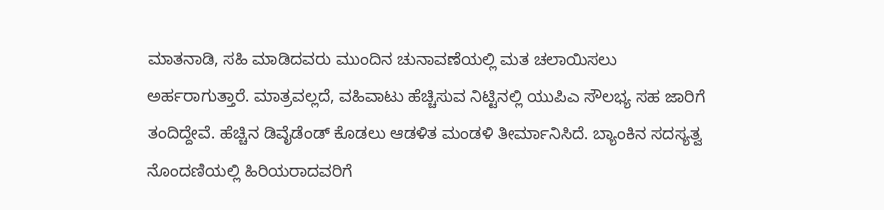ಮಾತನಾಡಿ, ಸಹಿ ಮಾಡಿದವರು ಮುಂದಿನ ಚುನಾವಣೆಯಲ್ಲಿ ಮತ ಚಲಾಯಿಸಲು ಅರ್ಹರಾಗುತ್ತಾರೆ. ಮಾತ್ರವಲ್ಲದೆ, ವಹಿವಾಟು ಹೆಚ್ಚಿಸುವ ನಿಟ್ಟಿನಲ್ಲಿ ಯುಪಿಎ ಸೌಲಭ್ಯ ಸಹ ಜಾರಿಗೆ ತಂದಿದ್ದೇವೆ. ಹೆಚ್ಚಿನ ಡಿವೈಡೆಂಡ್‌ ಕೊಡಲು ಆಡಳಿತ ಮಂಡಳಿ ತೀರ್ಮಾನಿಸಿದೆ. ಬ್ಯಾಂಕಿನ ಸದಸ್ಯತ್ವ ನೊಂದಣಿಯಲ್ಲಿ ಹಿರಿಯರಾದವರಿಗೆ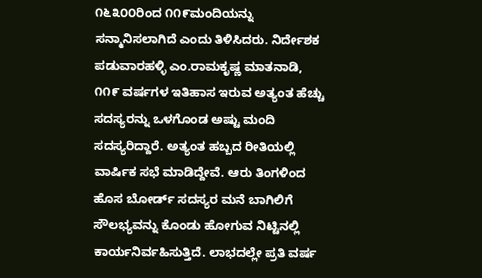೧೬೩೦೦ರಿಂದ ೧೧೯ಮಂದಿಯನ್ನು ಸನ್ಮಾನಿಸಲಾಗಿದೆ ಎಂದು ತಿಳಿಸಿದರು. ನಿರ್ದೇಶಕ ಪಡುವಾರಹಳ್ಳಿ ಎಂ.ರಾಮಕೃಷ್ಣ ಮಾತನಾಡಿ, ೧೧೯ ವರ್ಷಗಳ ಇತಿಹಾಸ ಇರುವ ಅತ್ಯಂತ ಹೆಚ್ಚು ಸದಸ್ಯರನ್ನು ಒಳಗೊಂಡ ಅಷ್ಟು ಮಂದಿ ಸದಸ್ಯರಿದ್ದಾರೆ. ಅತ್ಯಂತ ಹಬ್ಬದ ರೀತಿಯಲ್ಲಿ ವಾರ್ಷಿಕ ಸಭೆ ಮಾಡಿದ್ದೇವೆ. ಆರು ತಿಂಗಳಿಂದ ಹೊಸ ಬೋರ್ಡ್‌ ಸದಸ್ಯರ ಮನೆ ಬಾಗಿಲಿಗೆ ಸೌಲಭ್ಯವನ್ನು ಕೊಂಡು ಹೋಗುವ ನಿಟ್ಟಿನಲ್ಲಿ ಕಾರ್ಯನಿರ್ವಹಿಸುತ್ತಿದೆ. ಲಾಭದಲ್ಲೇ ಪ್ರತಿ ವರ್ಷ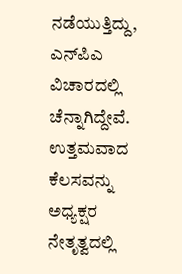ನಡೆಯುತ್ತಿದ್ದು, ಎನ್‌ಪಿಎ ವಿಚಾರದಲ್ಲಿ ಚೆನ್ನಾಗಿದ್ದೇವೆ. ಉತ್ತಮವಾದ ಕೆಲಸವನ್ನು ಅಧ್ಯಕ್ಷರ ನೇತೃತ್ವದಲ್ಲಿ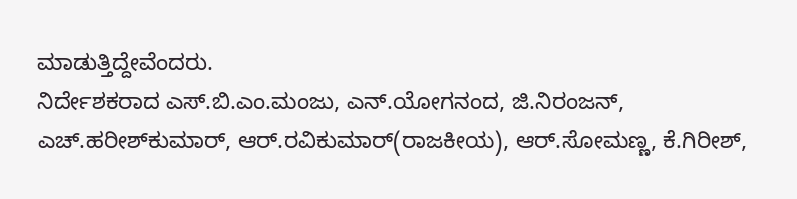ಮಾಡುತ್ತಿದ್ದೇವೆಂದರು.
ನಿರ್ದೇಶಕರಾದ ಎಸ್‌.ಬಿ.ಎಂ.ಮಂಜು, ಎನ್‌.ಯೋಗನಂದ, ಜಿ.ನಿರಂಜನ್‌, ಎಚ್‌.ಹರೀಶ್‌ಕುಮಾರ್‌, ಆರ್‌.ರವಿಕುಮಾರ್‌(ರಾಜಕೀಯ), ಆರ್.ಸೋಮಣ್ಣ, ಕೆ.ಗಿರೀಶ್‌,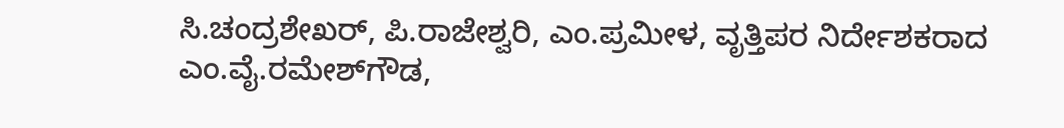ಸಿ.ಚಂದ್ರಶೇಖರ್‌, ಪಿ.ರಾಜೇಶ್ವರಿ, ಎಂ.ಪ್ರಮೀಳ, ವೃತ್ತಿಪರ ನಿರ್ದೇಶಕರಾದ ಎಂ.ವೈ.ರಮೇಶ್‌ಗೌಡ,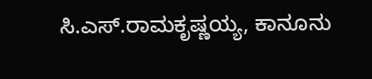ಸಿ.ಎಸ್‌.ರಾಮಕೃಷ್ಣಯ್ಯ, ಕಾನೂನು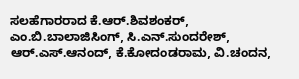ಸಲಹೆಗಾರರಾದ ಕೆ.ಆರ್‌.ಶಿವಶಂಕರ್‌, ಎಂ.ಬಿ.ಬಾಲಾಜಿಸಿಂಗ್‌, ಸಿ.ಎನ್‌.ಸುಂದರೇಶ್‌, ಆರ್.ಎಸ್‌.ಆನಂದ್‌, ಕೆ.ಕೋದಂಡರಾಮ, ವಿ.ಚಂದನ,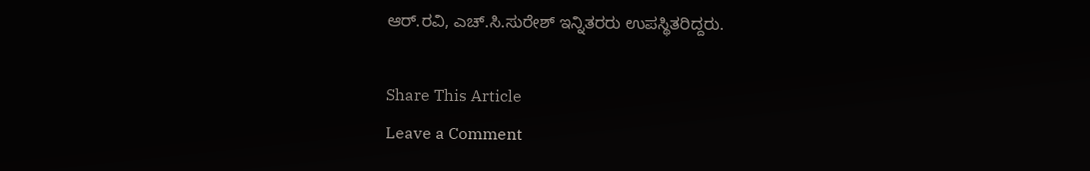ಆರ್.ರವಿ, ಎಚ್‌.ಸಿ.ಸುರೇಶ್‌ ಇನ್ನಿತರರು ಉಪಸ್ಥಿತರಿದ್ದರು.

Share This Article
Leave a Comment